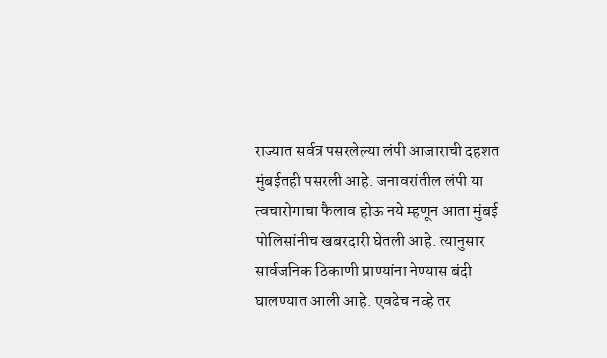राज्यात सर्वत्र पसरलेल्या लंपी आजाराची दहशत मुंबईतही पसरली आहे. जनावरांतील लंपी या त्वचारोगाचा फैलाव होऊ नये म्हणून आता मुंबई पोलिसांनीच खबरदारी घेतली आहे. त्यानुसार सार्वजनिक ठिकाणी प्राण्यांना नेण्यास बंदी घालण्यात आली आहे. एवढेच नव्हे तर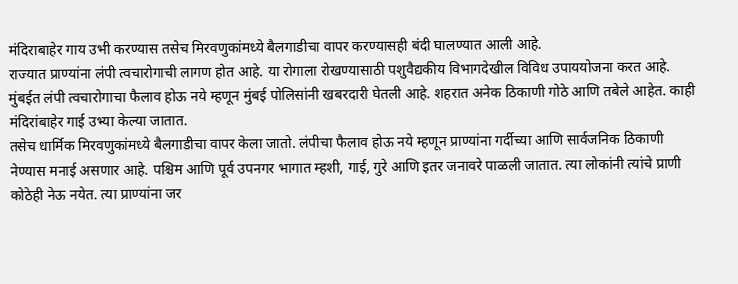मंदिराबाहेर गाय उभी करण्यास तसेच मिरवणुकांमध्ये बैलगाडीचा वापर करण्यासही बंदी घालण्यात आली आहे.
राज्यात प्राण्यांना लंपी त्वचारोगाची लागण होत आहे. या रोगाला रोखण्यासाठी पशुवैद्यकीय विभागदेखील विविध उपाययोजना करत आहे. मुंबईत लंपी त्वचारोगाचा फैलाव होऊ नये म्हणून मुंबई पोलिसांनी खबरदारी घेतली आहे. शहरात अनेक ठिकाणी गोठे आणि तबेले आहेत. काही मंदिरांबाहेर गाई उभ्या केल्या जातात.
तसेच धार्मिक मिरवणुकांमध्ये बैलगाडीचा वापर केला जातो. लंपीचा फैलाव होऊ नये म्हणून प्राण्यांना गर्दीच्या आणि सार्वजनिक ठिकाणी नेण्यास मनाई असणार आहे. पश्चिम आणि पूर्व उपनगर भागात म्हशी, गाई, गुरे आणि इतर जनावरे पाळली जातात. त्या लोकांनी त्यांचे प्राणी कोठेही नेऊ नयेत. त्या प्राण्यांना जर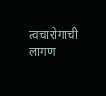त्वचारोगाची लागण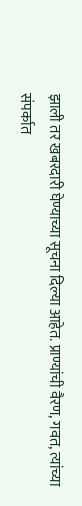झाली तर खबरदारी घेण्याच्या सूचना दिल्या आहेत. प्राण्यांची वैरण, गवत, त्यांच्या संपर्कात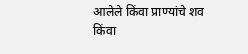आलेले किंवा प्राण्यांचे शव किंवा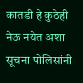कातडी हे कुठेही नेऊ नयेत अशा सूचना पोलिसांनी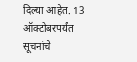दिल्या आहेत. 13 ऑक्टोबरपर्यंत सूचनांचे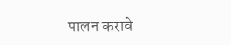पालन करावे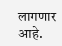लागणार आहे.